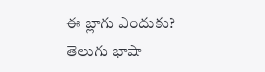ఈ బ్లాగు ఎందుకు?
తెలుగు భాషా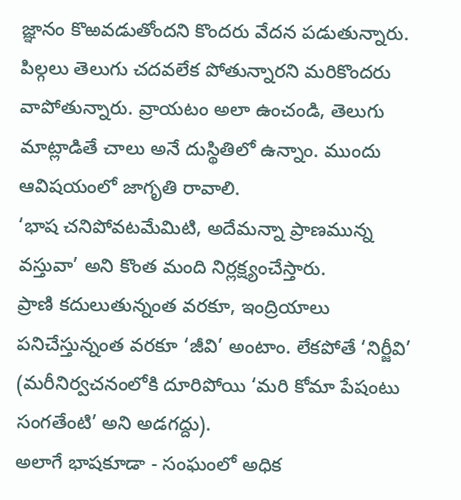జ్ఞానం కొఱవడుతోందని కొందరు వేదన పడుతున్నారు. పిల్గలు తెలుగు చదవలేక పోతున్నారని మరికొందరు వాపోతున్నారు. వ్రాయటం అలా ఉంచండి, తెలుగు మాట్లాడితే చాలు అనే దుస్థితిలో ఉన్నాం. ముందు ఆవిషయంలో జాగృతి రావాలి.
‘భాష చనిపోవటమేమిటి, అదేమన్నా ప్రాణమున్న వస్తువా’ అని కొంత మంది నిర్లక్ష్యంచేస్తారు.
ప్రాణి కదులుతున్నంత వరకూ, ఇంద్రియాలు పనిచేస్తున్నంత వరకూ ‘జీవి’ అంటాం. లేకపోతే ‘నిర్జీవి’ (మరీనిర్వచనంలోకి దూరిపోయి ‘మరి కోమా పేషంటు సంగతేంటి’ అని అడగద్దు).
అలాగే భాషకూడా - సంఘంలో అధిక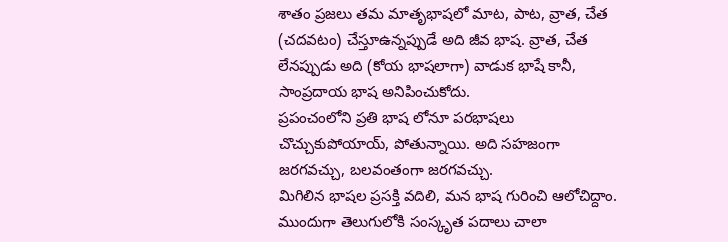శాతం ప్రజలు తమ మాతృభాషలో మాట, పాట, వ్రాత, చేత (చదవటం) చేస్తూఉన్నప్పుడే అది జీవ భాష. వ్రాత, చేత లేనప్పుడు అది (కోయ భాషలాగా) వాడుక భాషే కానీ, సాంప్రదాయ భాష అనిపించుకోదు.
ప్రపంచంలోని ప్రతి భాష లోనూ పరభాషలు చొచ్చుకుపోయాయ్, పోతున్నాయి. అది సహజంగా జరగవచ్చు, బలవంతంగా జరగవచ్చు.
మిగిలిన భాషల ప్రసక్తి వదిలి, మన భాష గురించి ఆలోచిద్దాం.
ముందుగా తెలుగులోకి సంస్కృత పదాలు చాలా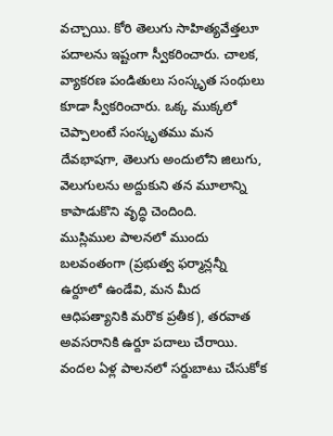వచ్చాయి. కోరి తెలుగు సాహిత్యవేత్తలూ పదాలను ఇష్టంగా స్వీకరించారు. చాలక, వ్యాకరణ పండితులు సంస్కృత సంథులు కూడా స్వీకరించారు. ఒక్క ముక్కలో చెప్పాలంటే సంస్కృతము మన దేవభాషగా, తెలుగు అందులోని జిలుగు, వెలుగులను అద్దుకుని తన మూలాన్ని కాపాడుకొని వృద్ధి చెందింది.
ముస్లిముల పాలనలో ముందు బలవంతంగా (ప్రభుత్వ ఫర్మాన్లన్నీ ఉర్దూలో ఉండేవి, మన మీద ఆధిపత్యానికి మరొక ప్రతీక), తరవాత అవసరానికి ఉర్దూ పదాలు చేరాయి. వందల ఏళ్ల పాలనలో సర్దుబాటు చేసుకోక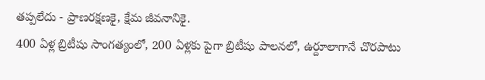తప్పలేదు - ప్రాణరక్షణకై, క్షేమ జీవనానికై.
400 ఏళ్ల బ్రిటీషు సాంగత్యంలో, 200 ఏళ్లకు పైగా బ్రిటీషు పాలనలో, ఉర్దూలాగానే చొరపాటు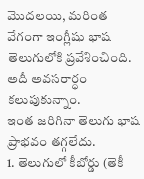మొదలయి, మరింత వేగంగా ఇంగ్లీషు భాష తెలుగులోకి ప్రవేశించింది. అదీ అవసరార్ధం కలుపుకున్నాం.
ఇంత జరిగినా తెలుగు భాష ప్రాభవం తగ్గలేదు.
1. తెలుగులో కీబోర్డు (తెకీ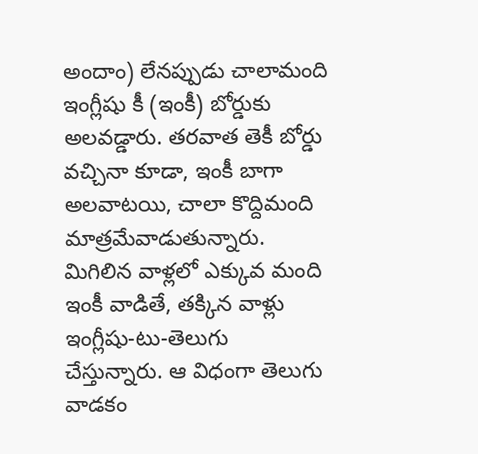అందాం) లేనప్పుడు చాలామంది ఇంగ్లీషు కీ (ఇంకీ) బోర్డుకు అలవడ్డారు. తరవాత తెకీ బోర్డు వచ్చినా కూడా, ఇంకీ బాగా అలవాటయి, చాలా కొద్దిమంది మాత్రమేవాడుతున్నారు. మిగిలిన వాళ్లలో ఎక్కువ మంది ఇంకీ వాడితే, తక్కిన వాళ్లు ఇంగ్లీషు-టు-తెలుగు చేస్తున్నారు. ఆ విధంగా తెలుగు వాడకం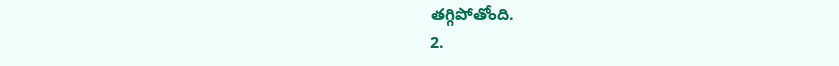తగ్గిపోతోంది.
2.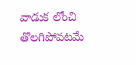వాడుక లోంచి తొలగిపోవటమే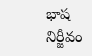భాష నిర్జీవం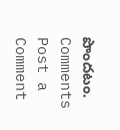పొందటం.
Comments
Post a Comment